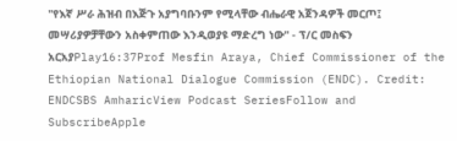"የእኛ ሥራ ሕዝብ በእጅጉ አያግባቡንም የሚላቸው ብሔራዊ አጀንዳዎች መርጦ፤ መሣሪያዎቻቸውን አስቀምጠው እንዲወያዩ ማድረግ ነው" - ፕ/ር መስፍን አርአያPlay16:37Prof Mesfin Araya, Chief Commissioner of the Ethiopian National Dialogue Commission (ENDC). Credit: ENDCSBS AmharicView Podcast SeriesFollow and SubscribeApple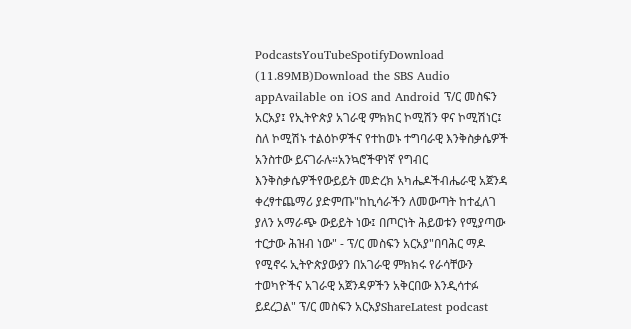PodcastsYouTubeSpotifyDownload (11.89MB)Download the SBS Audio appAvailable on iOS and Android ፕ/ር መስፍን አርአያ፤ የኢትዮጵያ አገራዊ ምክክር ኮሚሽን ዋና ኮሚሽነር፤ ስለ ኮሚሽኑ ተልዕኮዎችና የተከወኑ ተግባራዊ እንቅስቃሴዎች አንስተው ይናገራሉ።አንኳሮችዋነኛ የግብር እንቅስቃሴዎችየውይይት መድረክ አካሔዶችብሔራዊ አጀንዳ ቀረፃተጨማሪ ያድምጡ"ከኪሳራችን ለመውጣት ከተፈለገ ያለን አማራጭ ውይይት ነው፤ በጦርነት ሕይወቱን የሚያጣው ተርታው ሕዝብ ነው" - ፕ/ር መስፍን አርአያ"በባሕር ማዶ የሚኖሩ ኢትዮጵያውያን በአገራዊ ምክክሩ የራሳቸውን ተወካዮችና አገራዊ አጀንዳዎችን አቅርበው እንዲሳተፉ ይደረጋል" ፕ/ር መስፍን አርአያShareLatest podcast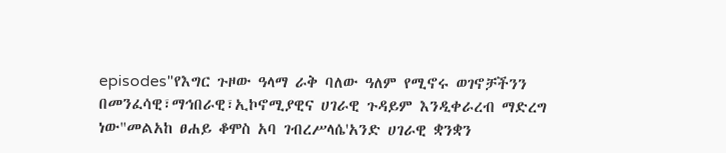episodes"የእግር ጉዞው ዓላማ ራቅ ባለው ዓለም የሚኖሩ ወገኖቻችንን በመንፈሳዊ፣ማኅበራዊ፣ኢኮኖሚያዊና ሀገራዊ ጉዳይም እንዲቀራረብ ማድረግ ነው"መልአከ ፀሐይ ቆሞስ አባ ገብረሥላሴ'አንድ ሀገራዊ ቋንቋን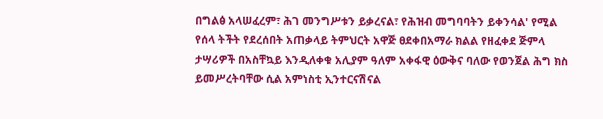በግልፅ አላሠፈረም፣ ሕገ መንግሥቱን ይቃረናል፣ የሕዝብ መግባባትን ይቀንሳል' የሚል የሰላ ትችት የደረሰበት አጠቃላይ ትምህርት አዋጅ ፀደቀበአማራ ክልል የዘፈቀደ ጅምላ ታሣሪዎች በአስቸኳይ እንዲለቀቁ አሊያም ዓለም አቀፋዊ ዕውቅና ባለው የወንጀል ሕግ ክስ ይመሥረትባቸው ሲል አምነስቲ ኢንተርናሽናል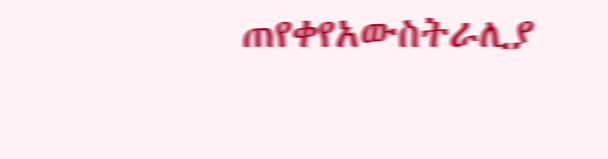ጠየቀየአውስትራሊያ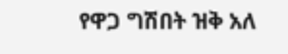የዋጋ ግሽበት ዝቅ አለ